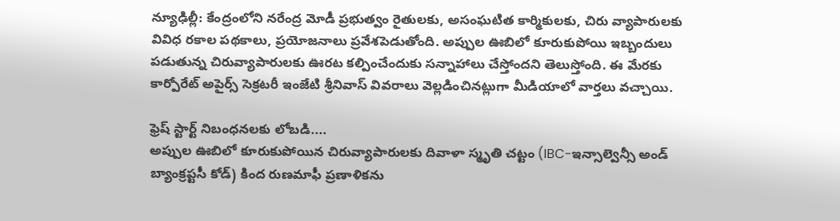న్యూఢిల్లీ: కేంద్రంలోని నరేంద్ర మోడీ ప్రభుత్వం రైతులకు, అసంఘటిత కార్మికులకు, చిరు వ్యాపారులకు వివిధ రకాల పథకాలు, ప్రయోజనాలు ప్రవేశపెడుతోంది. అప్పుల ఊబిలో కూరుకుపోయి ఇబ్బందులు పడుతున్న చిరువ్యాపారులకు ఊరట కల్పించేందుకు సన్నాహాలు చేస్తోందని తెలుస్తోంది. ఈ మేరకు కార్పోరేట్ అపైర్స్ సెక్రటరీ ఇంజేటి శ్రీనివాస్ వివరాలు వెల్లడించినట్లుగా మీడియాలో వార్తలు వచ్చాయి.

ఫ్రెష్ స్టార్ట్ నిబంధనలకు లోబడి....
అప్పుల ఊబిలో కూరుకుపోయిన చిరువ్యాపారులకు దివాళా స్మృతి చట్టం (IBC-ఇన్సాల్వెన్సీ అండ్ బ్యాంక్రప్టసీ కోడ్) కింద రుణమాఫీ ప్రణాళికను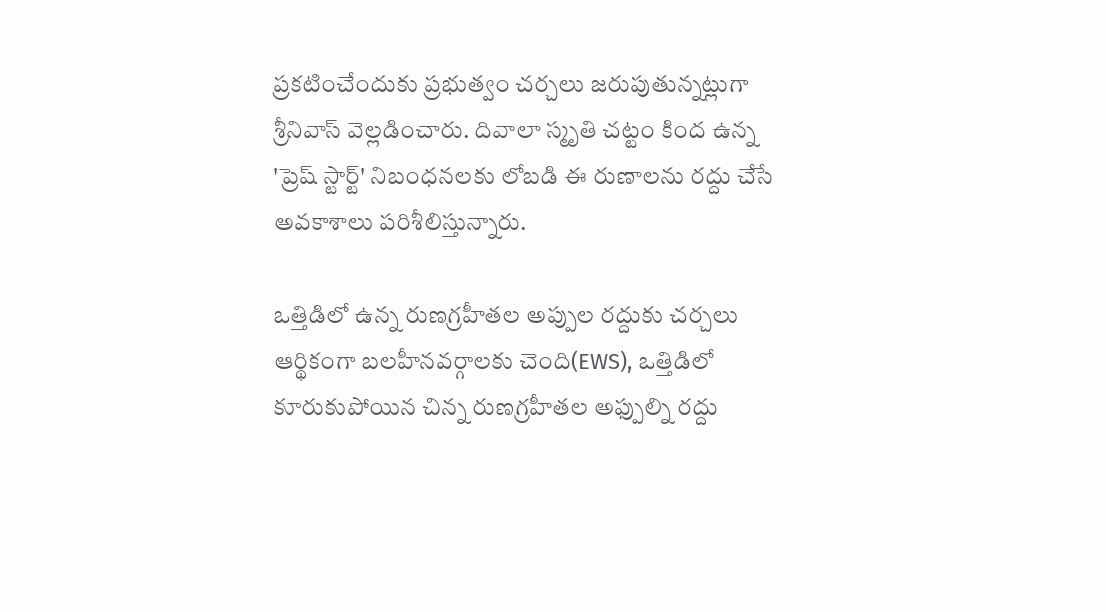ప్రకటించేందుకు ప్రభుత్వం చర్చలు జరుపుతున్నట్లుగా శ్రీనివాస్ వెల్లడించారు. దివాలా స్మృతి చట్టం కింద ఉన్న 'ప్రెష్ స్టార్ట్' నిబంధనలకు లోబడి ఈ రుణాలను రద్దు చేసే అవకాశాలు పరిశీలిస్తున్నారు.

ఒత్తిడిలో ఉన్న రుణగ్రహీతల అప్పుల రద్దుకు చర్చలు
ఆర్థికంగా బలహీనవర్గాలకు చెంది(EWS), ఒత్తిడిలో కూరుకుపోయిన చిన్న రుణగ్రహీతల అఫ్పుల్ని రద్దు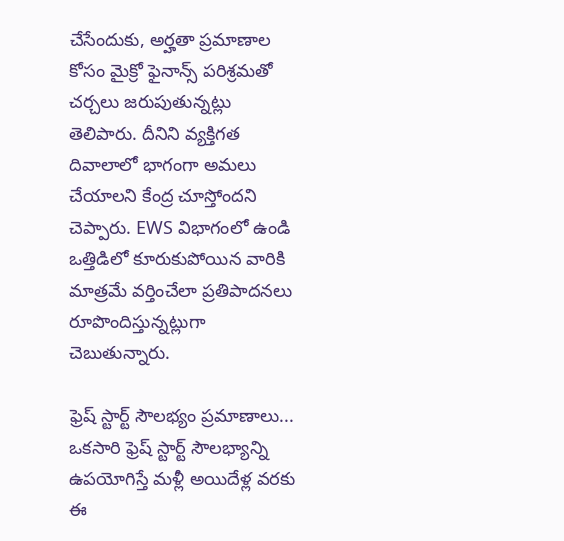చేసేందుకు, అర్హతా ప్రమాణాల కోసం మైక్రో ఫైనాన్స్ పరిశ్రమతో చర్చలు జరుపుతున్నట్లు తెలిపారు. దీనిని వ్యక్తిగత దివాలాలో భాగంగా అమలు చేయాలని కేంద్ర చూస్తోందని చెప్పారు. EWS విభాగంలో ఉండి ఒత్తిడిలో కూరుకుపోయిన వారికి మాత్రమే వర్తించేలా ప్రతిపాదనలు రూపొందిస్తున్నట్లుగా చెబుతున్నారు.

ఫ్రెష్ స్టార్ట్ సౌలభ్యం ప్రమాణాలు...
ఒకసారి ఫ్రెష్ స్టార్ట్ సౌలభ్యాన్ని ఉపయోగిస్తే మళ్లీ అయిదేళ్ల వరకు ఈ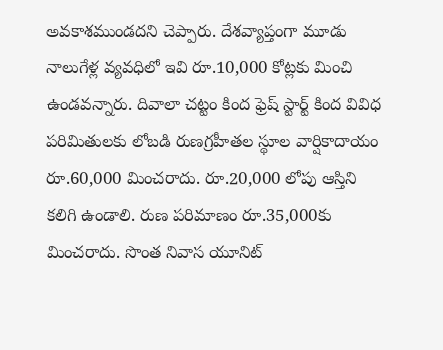అవకాశముండదని చెప్పారు. దేశవ్యాప్తంగా మూడు నాలుగేళ్ల వ్యవధిలో ఇవి రూ.10,000 కోట్లకు మించి ఉండవన్నారు. దివాలా చట్టం కింద ఫ్రెష్ స్టార్ట్ కింద వివిధ పరిమితులకు లోబడి రుణగ్రహీతల స్థూల వార్షికాదాయం రూ.60,000 మించరాదు. రూ.20,000 లోపు ఆస్తిని కలిగి ఉండాలి. రుణ పరిమాణం రూ.35,000కు మించరాదు. సొంత నివాస యూనిట్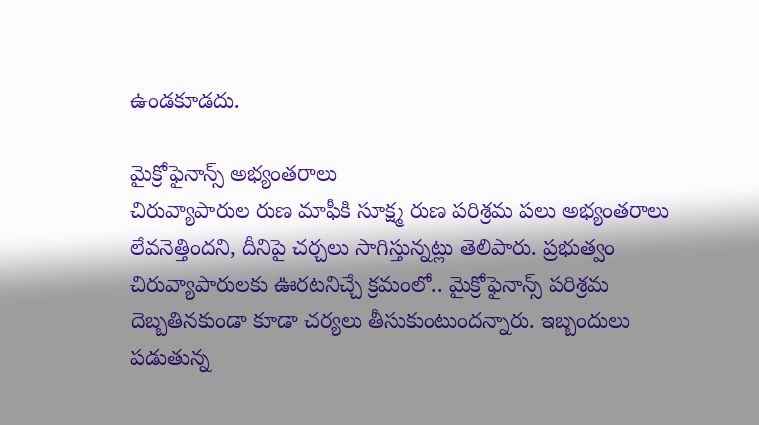ఉండకూడదు.

మైక్రోఫైనాన్స్ అభ్యంతరాలు
చిరువ్యాపారుల రుణ మాఫీకి సూక్ష్మ రుణ పరిశ్రమ పలు అభ్యంతరాలు లేవనెత్తిందని, దీనిపై చర్చలు సాగిస్తున్నట్లు తెలిపారు. ప్రభుత్వం చిరువ్యాపారులకు ఊరటనిచ్చే క్రమంలో.. మైక్రోఫైనాన్స్ పరిశ్రమ దెబ్బతినకుండా కూడా చర్యలు తీసుకుంటుందన్నారు. ఇబ్బందులు పడుతున్న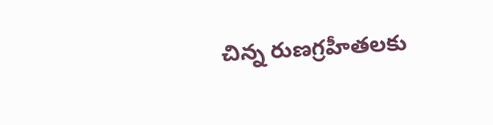చిన్న రుణగ్రహీతలకు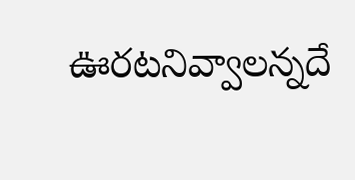ఊరటనివ్వాలన్నదే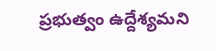ప్రభుత్వం ఉద్దేశ్యమని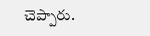చెప్పారు.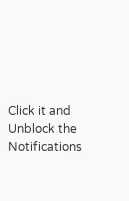Click it and Unblock the Notifications